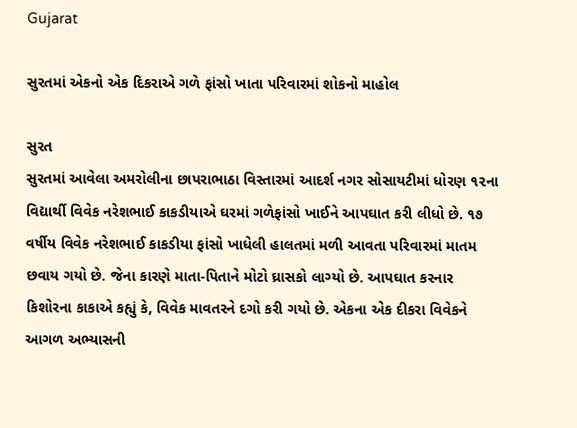Gujarat

સુરતમાં એકનો એક દિકરાએ ગળે ફાંસો ખાતા પરિવારમાં શોકનો માહોલ

સુરત
સુરતમાં આવેલા અમરોલીના છાપરાભાઠા વિસ્તારમાં આદર્શ નગર સોસાયટીમાં ધોરણ ૧૨ના વિદ્યાર્થી વિવેક નરેશભાઈ કાકડીયાએ ઘરમાં ગળેફાંસો ખાઈને આપઘાત કરી લીધો છે. ૧૭ વર્ષીય વિવેક નરેશભાઈ કાકડીયા ફાંસો ખાધેલી હાલતમાં મળી આવતા પરિવારમાં માતમ છવાય ગયો છે. જેના કારણે માતા-પિતાને મોટો ઘ્રાસકો લાગ્યો છે. આપઘાત કરનાર કિશોરના કાકાએ કહ્યું કે, વિવેક માવતરને દગો કરી ગયો છે. એકના એક દીકરા વિવેકને આગળ અભ્યાસની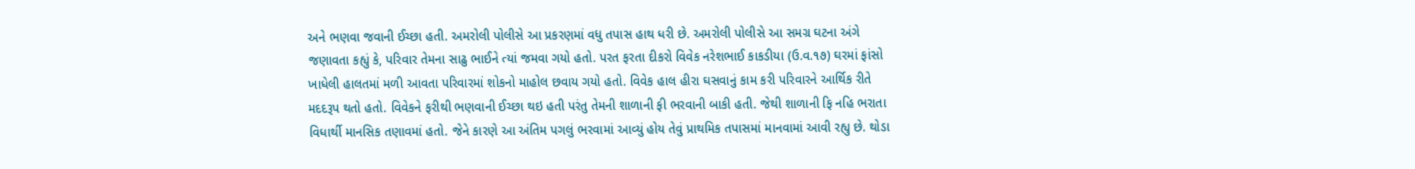અને ભણવા જવાની ઈચ્છા હતી. અમરોલી પોલીસે આ પ્રકરણમાં વધુ તપાસ હાથ ધરી છે. અમરોલી પોલીસે આ સમગ્ર ઘટના અંગે જણાવતા કહ્યું કે, પરિવાર તેમના સાઢુ ભાઈને ત્યાં જમવા ગયો હતો. પરત ફરતા દીકરો વિવેક નરેશભાઈ કાકડીયા (ઉ.વ.૧૭) ઘરમાં ફાંસો ખાધેલી હાલતમાં મળી આવતા પરિવારમાં શોકનો માહોલ છવાય ગયો હતો. વિવેક હાલ હીરા ઘસવાનું કામ કરી પરિવારને આર્થિક રીતે મદદરૂપ થતો હતો. વિવેકને ફરીથી ભણવાની ઈચ્છા થઇ હતી પરંતુ તેમની શાળાની ફી ભરવાની બાકી હતી. જેથી શાળાની ફિ નહિ ભરાતા વિધાર્થી માનસિક તણાવમાં હતો. જેને કારણે આ અંતિમ પગલું ભરવામાં આવ્યું હોય તેવું પ્રાથમિક તપાસમાં માનવામાં આવી રહ્યુ છે. થોડા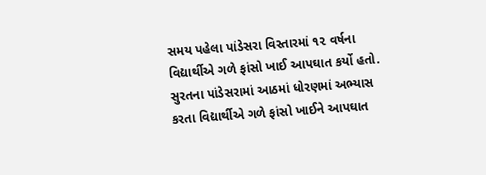સમય પહેલા પાંડેસરા વિસ્તારમાં ૧૨ વર્ષના વિદ્યાર્થીએ ગળે ફાંસો ખાઈ આપઘાત કર્યો હતો. સુરતના પાંડેસરામાં આઠમાં ધોરણમાં અભ્યાસ કરતા વિદ્યાર્થીએ ગળે ફાંસો ખાઈને આપઘાત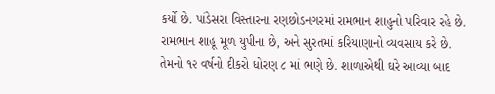કર્યો છે. પાંડેસરા વિસ્તારના રણછોડનગરમાં રામભાન શાહુનો પરિવાર રહે છે. રામભાન શાહૂ મૂળ યુપીના છે, અને સુરતમાં કરિયાણાનો વ્યવસાય કરે છે. તેમનો ૧૨ વર્ષનો દીકરો ધોરણ ૮ માં ભણે છે. શાળાએથી ઘરે આવ્યા બાદ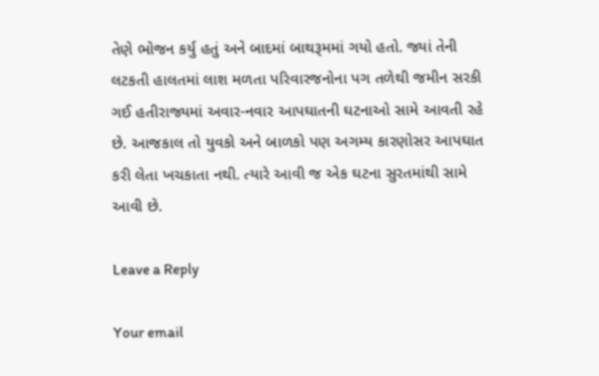તેણે ભોજન કર્યુ હતું અને બાદમાં બાથરૂમમાં ગયો હતો. જ્યાં તેની લટકતી હાલતમાં લાશ મળતા પરિવારજનોના પગ તળેથી જમીન સરકી ગઈ હતીરાજ્યમાં અવાર-નવાર આપઘાતની ઘટનાઓ સામે આવતી રહે છે. આજકાલ તો યુવકો અને બાળકો પણ અગમ્ય કારણોસર આપઘાત કરી લેતા ખચકાતા નથી. ત્યારે આવી જ એક ઘટના સુરતમાંથી સામે આવી છે.

Leave a Reply

Your email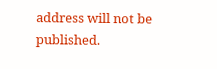address will not be published.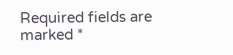Required fields are marked *